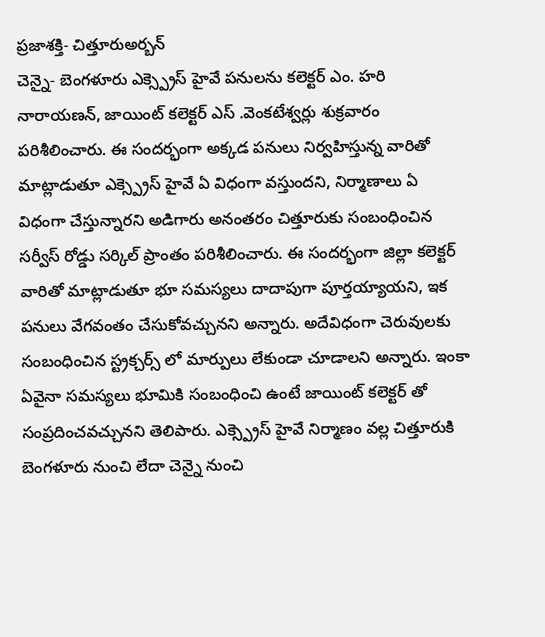ప్రజాశక్తి- చిత్తూరుఅర్బన్
చెన్నై- బెంగళూరు ఎక్స్ప్రెస్ హైవే పనులను కలెక్టర్ ఎం. హరి నారాయణన్, జాయింట్ కలెక్టర్ ఎస్ .వెంకటేశ్వర్లు శుక్రవారం పరిశీలించారు. ఈ సందర్భంగా అక్కడ పనులు నిర్వహిస్తున్న వారితో మాట్లాడుతూ ఎక్స్ప్రెస్ హైవే ఏ విధంగా వస్తుందని, నిర్మాణాలు ఏ విధంగా చేస్తున్నారని అడిగారు అనంతరం చిత్తూరుకు సంబంధించిన సర్వీస్ రోడ్డు సర్కిల్ ప్రాంతం పరిశీలించారు. ఈ సందర్భంగా జిల్లా కలెక్టర్ వారితో మాట్లాడుతూ భూ సమస్యలు దాదాపుగా పూర్తయ్యాయని, ఇక పనులు వేగవంతం చేసుకోవచ్చునని అన్నారు. అదేవిధంగా చెరువులకు సంబంధించిన స్ట్రక్చర్స్ లో మార్పులు లేకుండా చూడాలని అన్నారు. ఇంకా ఏవైనా సమస్యలు భూమికి సంబంధించి ఉంటే జాయింట్ కలెక్టర్ తో సంప్రదించవచ్చునని తెలిపారు. ఎక్స్ప్రెస్ హైవే నిర్మాణం వల్ల చిత్తూరుకి బెంగళూరు నుంచి లేదా చెన్నై నుంచి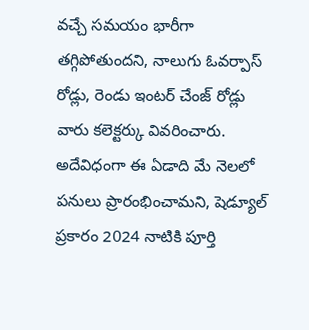వచ్చే సమయం భారీగా తగ్గిపోతుందని, నాలుగు ఓవర్పాస్ రోడ్లు, రెండు ఇంటర్ చేంజ్ రోడ్లు వారు కలెక్టర్కు వివరించారు. అదేవిధంగా ఈ ఏడాది మే నెలలో పనులు ప్రారంభించామని, షెడ్యూల్ ప్రకారం 2024 నాటికి పూర్తి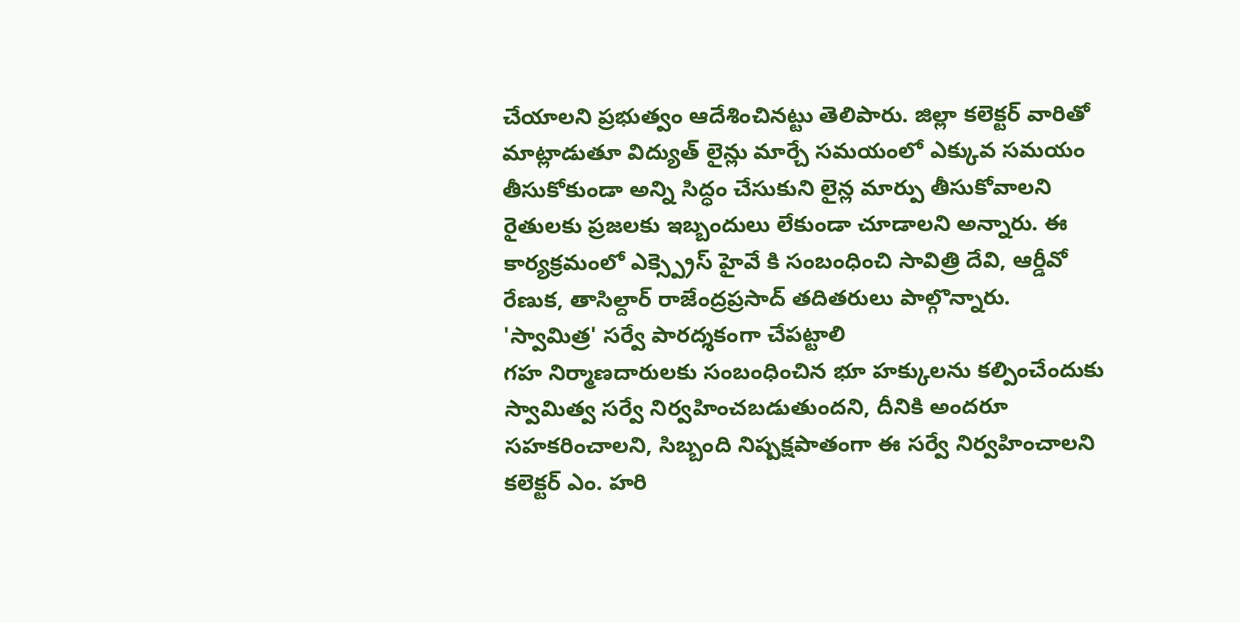చేయాలని ప్రభుత్వం ఆదేశించినట్టు తెలిపారు. జిల్లా కలెక్టర్ వారితో మాట్లాడుతూ విద్యుత్ లైన్లు మార్చే సమయంలో ఎక్కువ సమయం తీసుకోకుండా అన్ని సిద్ధం చేసుకుని లైన్ల మార్పు తీసుకోవాలని రైతులకు ప్రజలకు ఇబ్బందులు లేకుండా చూడాలని అన్నారు. ఈ కార్యక్రమంలో ఎక్స్ప్రెస్ హైవే కి సంబంధించి సావిత్రి దేవి, ఆర్డీవో రేణుక, తాసిల్దార్ రాజేంద్రప్రసాద్ తదితరులు పాల్గొన్నారు.
'స్వామిత్ర' సర్వే పారద్శకంగా చేపట్టాలి
గహ నిర్మాణదారులకు సంబంధించిన భూ హక్కులను కల్పించేందుకు స్వామిత్వ సర్వే నిర్వహించబడుతుందని, దీనికి అందరూ సహకరించాలని, సిబ్బంది నిష్పక్షపాతంగా ఈ సర్వే నిర్వహించాలని కలెక్టర్ ఎం. హరి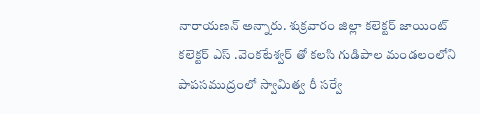నారాయణన్ అన్నారు. శుక్రవారం జిల్లా కలెక్టర్ జాయింట్ కలెక్టర్ ఎస్ .వెంకటేశ్వర్ తో కలసి గుడిపాల మండలంలోని పాపసముద్రంలో స్వామిత్వ రీ సర్వే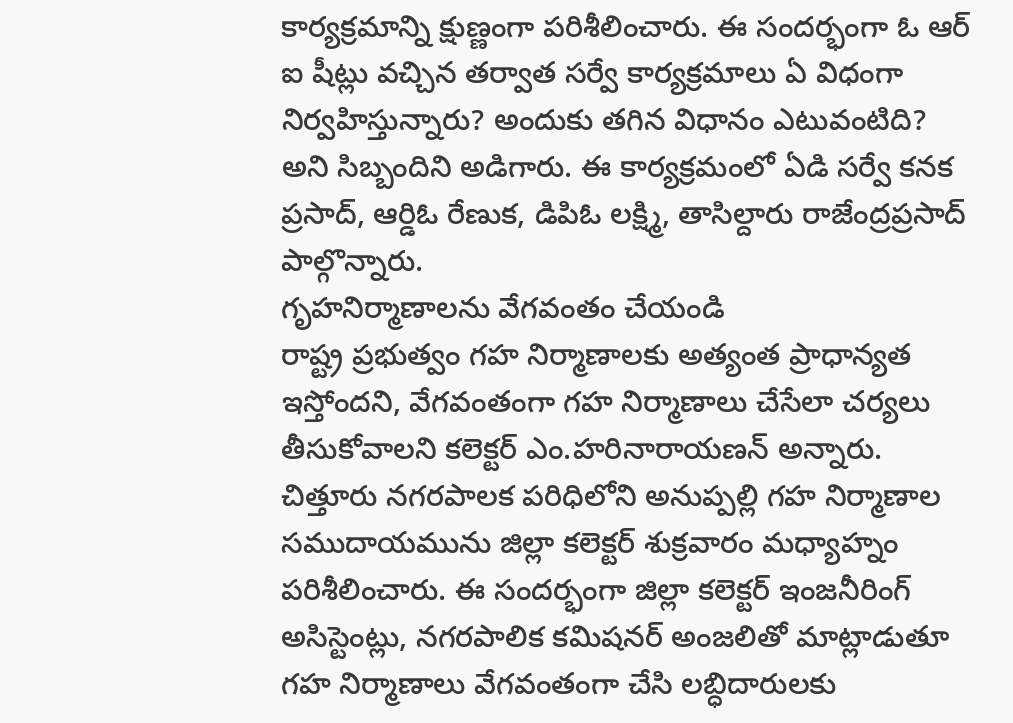కార్యక్రమాన్ని క్షుణ్ణంగా పరిశీలించారు. ఈ సందర్భంగా ఓ ఆర్ ఐ షీట్లు వచ్చిన తర్వాత సర్వే కార్యక్రమాలు ఏ విధంగా నిర్వహిస్తున్నారు? అందుకు తగిన విధానం ఎటువంటిది? అని సిబ్బందిని అడిగారు. ఈ కార్యక్రమంలో ఏడి సర్వే కనక ప్రసాద్, ఆర్డిఓ రేణుక, డిపిఓ లక్ష్మి, తాసిల్దారు రాజేంద్రప్రసాద్ పాల్గొన్నారు.
గృహనిర్మాణాలను వేగవంతం చేయండి
రాష్ట్ర ప్రభుత్వం గహ నిర్మాణాలకు అత్యంత ప్రాధాన్యత ఇస్తోందని, వేగవంతంగా గహ నిర్మాణాలు చేసేలా చర్యలు తీసుకోవాలని కలెక్టర్ ఎం.హరినారాయణన్ అన్నారు. చిత్తూరు నగరపాలక పరిధిలోని అనుప్పల్లి గహ నిర్మాణాల సముదాయమును జిల్లా కలెక్టర్ శుక్రవారం మధ్యాహ్నం పరిశీలించారు. ఈ సందర్భంగా జిల్లా కలెక్టర్ ఇంజనీరింగ్ అసిస్టెంట్లు, నగరపాలిక కమిషనర్ అంజలితో మాట్లాడుతూ గహ నిర్మాణాలు వేగవంతంగా చేసి లబ్ధిదారులకు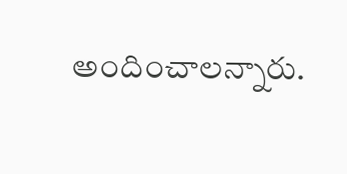అందించాలన్నారు.